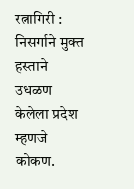रत्नागिरी : निसर्गाने मुक्त हस्ताने उधळण केलेला प्रदेश म्हणजे कोकण.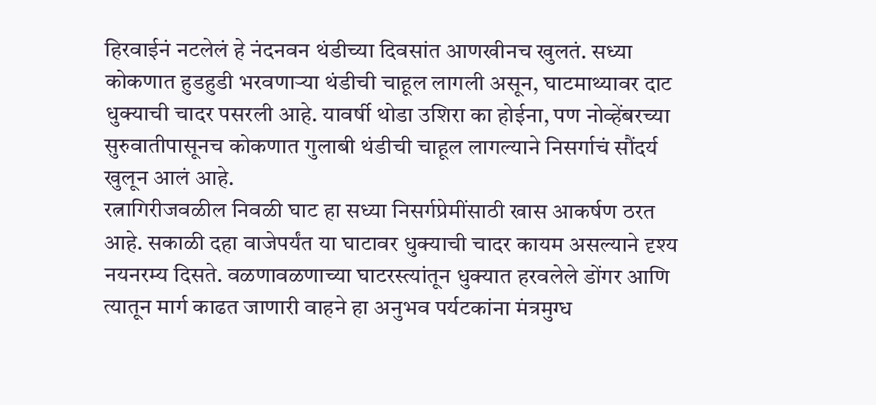हिरवाईनं नटलेलं हे नंदनवन थंडीच्या दिवसांत आणखीनच खुलतं. सध्या कोकणात हुडहुडी भरवणाऱ्या थंडीची चाहूल लागली असून, घाटमाथ्यावर दाट धुक्याची चादर पसरली आहे. यावर्षी थोडा उशिरा का होईना, पण नोव्हेंबरच्या सुरुवातीपासूनच कोकणात गुलाबी थंडीची चाहूल लागल्याने निसर्गाचं सौंदर्य खुलून आलं आहे.
रत्नागिरीजवळील निवळी घाट हा सध्या निसर्गप्रेमींसाठी खास आकर्षण ठरत आहे. सकाळी दहा वाजेपर्यंत या घाटावर धुक्याची चादर कायम असल्याने दृश्य नयनरम्य दिसते. वळणावळणाच्या घाटरस्त्यांतून धुक्यात हरवलेले डोंगर आणि त्यातून मार्ग काढत जाणारी वाहने हा अनुभव पर्यटकांना मंत्रमुग्ध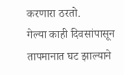करणारा ठरतो.
गेल्या काही दिवसांपासून तापमानात घट झाल्याने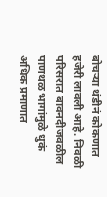बोचऱ्या थंडीनं कोकणात हजेरी लावली आहे. निवळी परिसरात बावनदीजवळील पाणथळ भागांमुळे धुकं अधिक प्रमाणात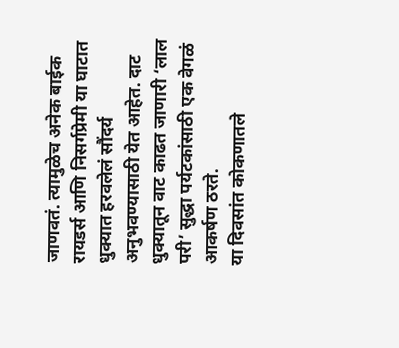जाणवतं. त्यामुळेच अनेक बाईक रायडर्स आणि निसर्गप्रेमी या घाटात धुक्यात हरवलेलं सौंदर्य अनुभवण्यासाठी येत आहेत. दाट धुक्यातून वाट काढत जाणारी ‘लाल परी’ सुद्धा पर्यटकांसाठी एक वेगळं आकर्षण ठरते.
या दिवसांत कोकणातले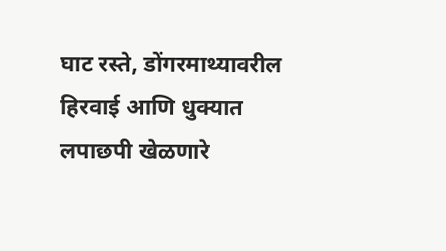घाट रस्ते, डोंगरमाथ्यावरील हिरवाई आणि धुक्यात लपाछपी खेळणारे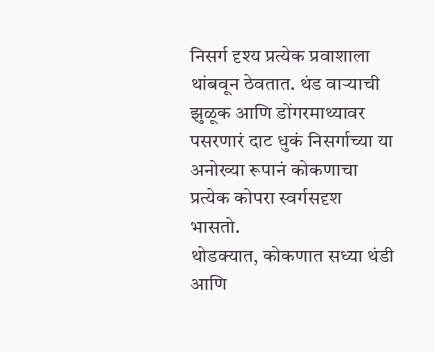निसर्ग दृश्य प्रत्येक प्रवाशाला थांबवून ठेवतात. थंड वाऱ्याची झुळूक आणि डोंगरमाथ्यावर पसरणारं दाट धुकं निसर्गाच्या या अनोख्या रूपानं कोकणाचा प्रत्येक कोपरा स्वर्गसदृश भासतो.
थोडक्यात, कोकणात सध्या थंडी आणि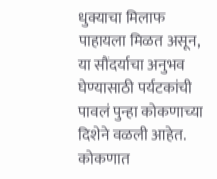धुक्याचा मिलाफ पाहायला मिळत असून, या सौंदर्याचा अनुभव घेण्यासाठी पर्यटकांची पावलं पुन्हा कोकणाच्या दिशेने वळली आहेत.
कोकणात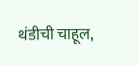थंडीची चाहूल,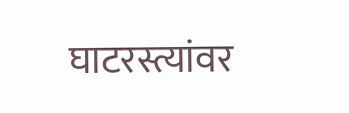घाटरस्त्यांवर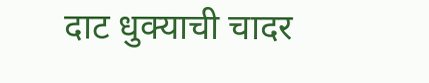दाट धुक्याची चादर